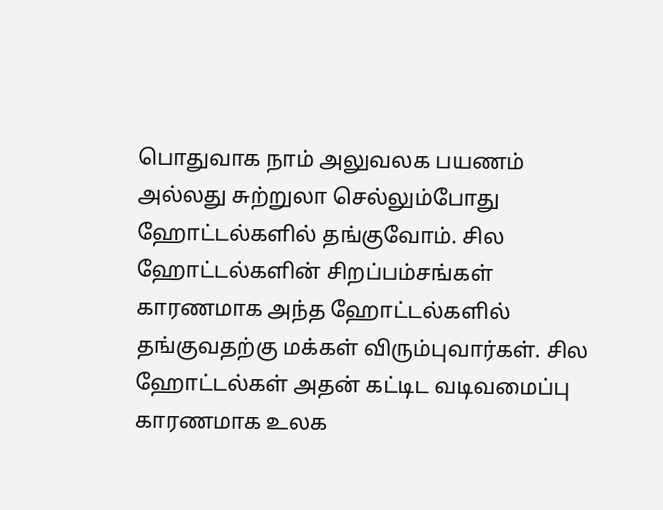பொதுவாக நாம் அலுவலக பயணம் அல்லது சுற்றுலா செல்லும்போது ஹோட்டல்களில் தங்குவோம். சில ஹோட்டல்களின் சிறப்பம்சங்கள் காரணமாக அந்த ஹோட்டல்களில் தங்குவதற்கு மக்கள் விரும்புவார்கள். சில ஹோட்டல்கள் அதன் கட்டிட வடிவமைப்பு காரணமாக உலக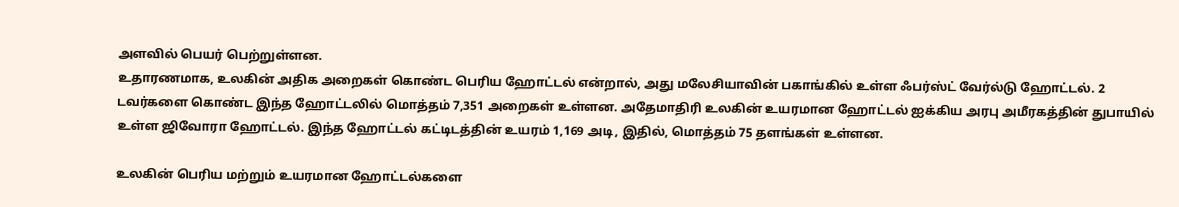அளவில் பெயர் பெற்றுள்ளன.
உதாரணமாக, உலகின் அதிக அறைகள் கொண்ட பெரிய ஹோட்டல் என்றால், அது மலேசியாவின் பகாங்கில் உள்ள ஃபர்ஸ்ட் வேர்ல்டு ஹோட்டல். 2 டவர்களை கொண்ட இந்த ஹோட்டலில் மொத்தம் 7,351 அறைகள் உள்ளன. அதேமாதிரி உலகின் உயரமான ஹோட்டல் ஐக்கிய அரபு அமீரகத்தின் துபாயில் உள்ள ஜிவோரா ஹோட்டல். இந்த ஹோட்டல் கட்டிடத்தின் உயரம் 1,169 அடி, இதில், மொத்தம் 75 தளங்கள் உள்ளன.

உலகின் பெரிய மற்றும் உயரமான ஹோட்டல்களை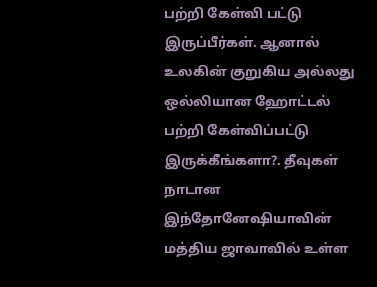பற்றி கேள்வி பட்டு இருப்பீர்கள். ஆனால் உலகின் குறுகிய அல்லது ஒல்லியான ஹோட்டல் பற்றி கேள்விப்பட்டு இருக்கீங்களா?. தீவுகள் நாடான இந்தோனேஷியாவின் மத்திய ஜாவாவில் உள்ள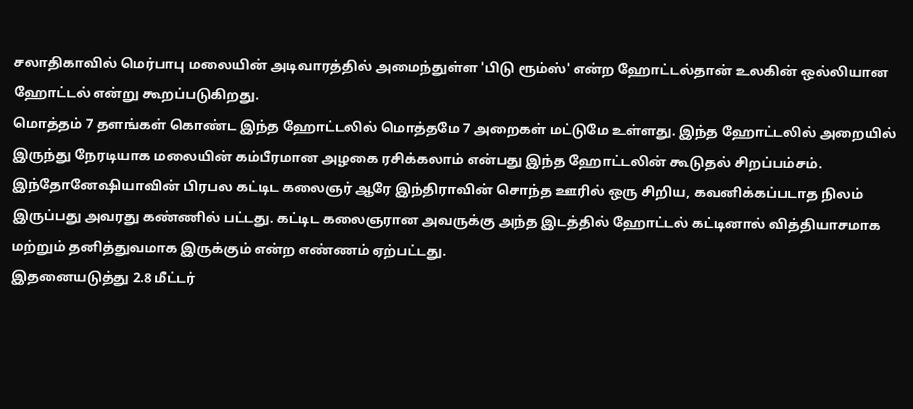சலாதிகாவில் மெர்பாபு மலையின் அடிவாரத்தில் அமைந்துள்ள 'பிடு ரூம்ஸ்' என்ற ஹோட்டல்தான் உலகின் ஒல்லியான ஹோட்டல் என்று கூறப்படுகிறது.
மொத்தம் 7 தளங்கள் கொண்ட இந்த ஹோட்டலில் மொத்தமே 7 அறைகள் மட்டுமே உள்ளது. இந்த ஹோட்டலில் அறையில் இருந்து நேரடியாக மலையின் கம்பீரமான அழகை ரசிக்கலாம் என்பது இந்த ஹோட்டலின் கூடுதல் சிறப்பம்சம்.
இந்தோனேஷியாவின் பிரபல கட்டிட கலைஞர் ஆரே இந்திராவின் சொந்த ஊரில் ஒரு சிறிய, கவனிக்கப்படாத நிலம் இருப்பது அவரது கண்ணில் பட்டது. கட்டிட கலைஞரான அவருக்கு அந்த இடத்தில் ஹோட்டல் கட்டினால் வித்தியாசமாக மற்றும் தனித்துவமாக இருக்கும் என்ற எண்ணம் ஏற்பட்டது.
இதனையடுத்து 2.8 மீட்டர்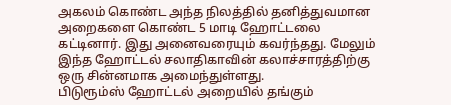அகலம் கொண்ட அந்த நிலத்தில் தனித்துவமான அறைகளை கொண்ட 5 மாடி ஹோட்டலை கட்டினார். இது அனைவரையும் கவர்ந்தது. மேலும் இந்த ஹோட்டல் சலாதிகாவின் கலாச்சாரத்திற்கு ஒரு சின்னமாக அமைந்துள்ளது.
பிடுரூம்ஸ் ஹோட்டல் அறையில் தங்கும்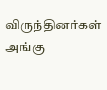விருந்தினர்கள் அங்கு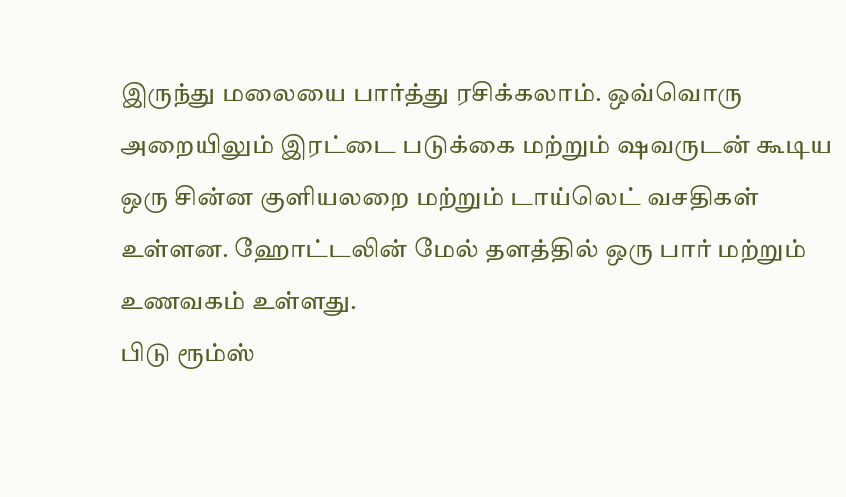இருந்து மலையை பார்த்து ரசிக்கலாம். ஒவ்வொரு அறையிலும் இரட்டை படுக்கை மற்றும் ஷவருடன் கூடிய ஒரு சின்ன குளியலறை மற்றும் டாய்லெட் வசதிகள் உள்ளன. ஹோட்டலின் மேல் தளத்தில் ஒரு பார் மற்றும் உணவகம் உள்ளது.
பிடு ரூம்ஸ்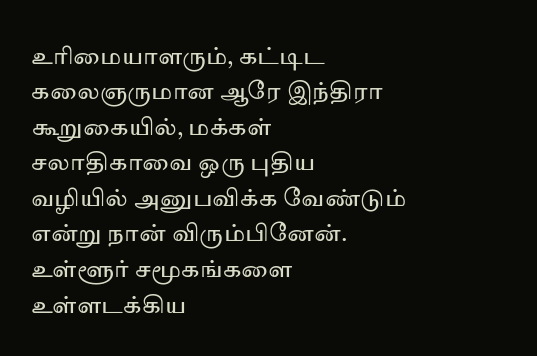உரிமையாளரும், கட்டிட கலைஞருமான ஆரே இந்திரா கூறுகையில், மக்கள் சலாதிகாவை ஒரு புதிய வழியில் அனுபவிக்க வேண்டும் என்று நான் விரும்பினேன். உள்ளூர் சமூகங்களை உள்ளடக்கிய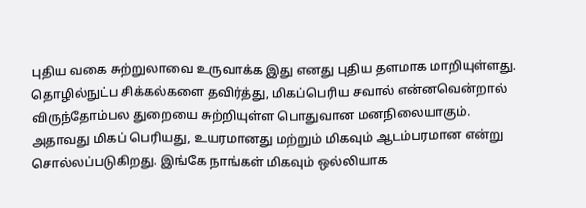புதிய வகை சுற்றுலாவை உருவாக்க இது எனது புதிய தளமாக மாறியுள்ளது. தொழில்நுட்ப சிக்கல்களை தவிர்த்து, மிகப்பெரிய சவால் என்னவென்றால் விருந்தோம்பல துறையை சுற்றியுள்ள பொதுவான மனநிலையாகும்.
அதாவது மிகப் பெரியது, உயரமானது மற்றும் மிகவும் ஆடம்பரமான என்று சொல்லப்படுகிறது. இங்கே நாங்கள் மிகவும் ஒல்லியாக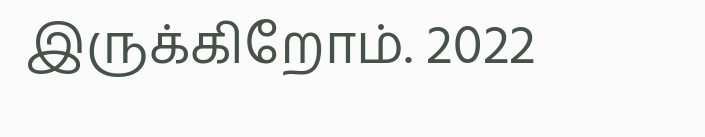இருக்கிறோம். 2022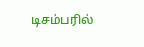டிசம்பரில்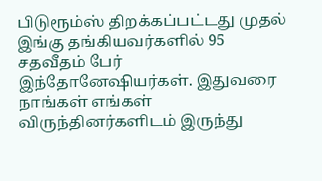பிடுரூம்ஸ் திறக்கப்பட்டது முதல் இங்கு தங்கியவர்களில் 95 சதவீதம் பேர் இந்தோனேஷியர்கள். இதுவரை நாங்கள் எங்கள் விருந்தினர்களிடம் இருந்து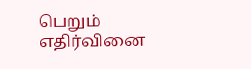பெறும் எதிர்வினை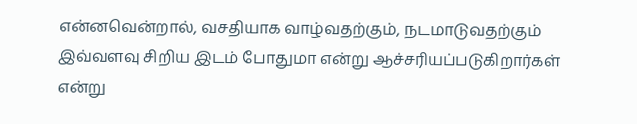என்னவென்றால், வசதியாக வாழ்வதற்கும், நடமாடுவதற்கும் இவ்வளவு சிறிய இடம் போதுமா என்று ஆச்சரியப்படுகிறார்கள் என்று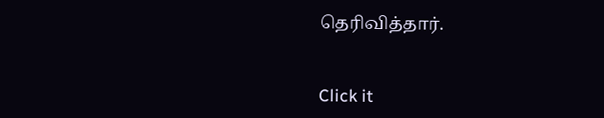தெரிவித்தார்.


Click it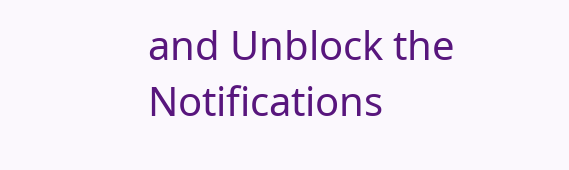and Unblock the Notifications